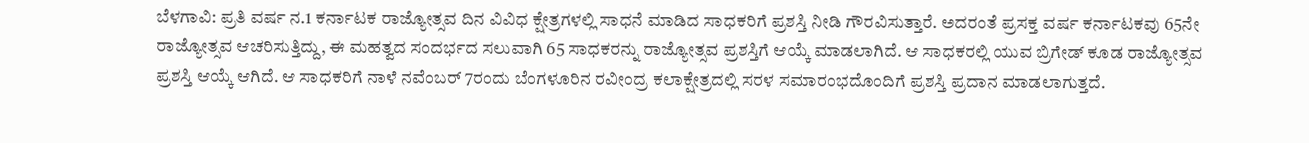ಬೆಳಗಾವಿ: ಪ್ರತಿ ವರ್ಷ ನ.1 ಕರ್ನಾಟಕ ರಾಜ್ಯೋತ್ಸವ ದಿನ ವಿವಿಧ ಕ್ಷೇತ್ರಗಳಲ್ಲಿ ಸಾಧನೆ ಮಾಡಿದ ಸಾಧಕರಿಗೆ ಪ್ರಶಸ್ತಿ ನೀಡಿ ಗೌರವಿಸುತ್ತಾರೆ. ಅದರಂತೆ ಪ್ರಸಕ್ತ ವರ್ಷ ಕರ್ನಾಟಕವು 65ನೇ ರಾಜ್ಯೋತ್ಸವ ಆಚರಿಸುತ್ತಿದ್ದು, ಈ ಮಹತ್ವದ ಸಂದರ್ಭದ ಸಲುವಾಗಿ 65 ಸಾಧಕರನ್ನು ರಾಜ್ಯೋತ್ಸವ ಪ್ರಶಸ್ತಿಗೆ ಆಯ್ಕೆ ಮಾಡಲಾಗಿದೆ. ಆ ಸಾಧಕರಲ್ಲಿ ಯುವ ಬ್ರಿಗೇಡ್ ಕೂಡ ರಾಜ್ಯೋತ್ಸವ ಪ್ರಶಸ್ತಿ ಆಯ್ಕೆ ಆಗಿದೆ. ಆ ಸಾಧಕರಿಗೆ ನಾಳೆ ನವೆಂಬರ್ 7ರಂದು ಬೆಂಗಳೂರಿನ ರವೀಂದ್ರ ಕಲಾಕ್ಷೇತ್ರದಲ್ಲಿ ಸರಳ ಸಮಾರಂಭದೊಂದಿಗೆ ಪ್ರಶಸ್ತಿ ಪ್ರದಾನ ಮಾಡಲಾಗುತ್ತದೆ.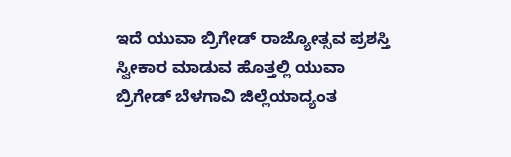ಇದೆ ಯುವಾ ಬ್ರಿಗೇಡ್ ರಾಜ್ಯೋತ್ಸವ ಪ್ರಶಸ್ತಿ ಸ್ವೀಕಾರ ಮಾಡುವ ಹೊತ್ತಲ್ಲಿ ಯುವಾ ಬ್ರಿಗೇಡ್ ಬೆಳಗಾವಿ ಜಿಲ್ಲೆಯಾದ್ಯಂತ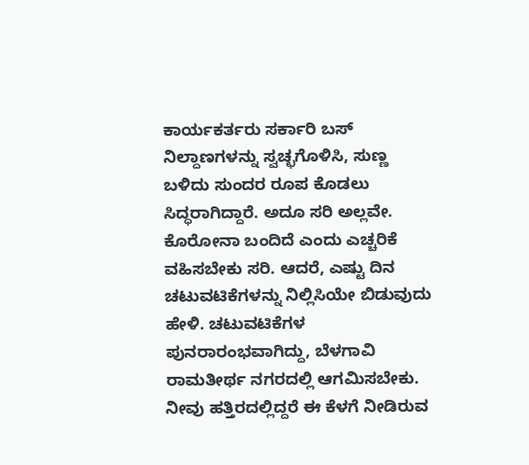ಕಾರ್ಯಕರ್ತರು ಸರ್ಕಾರಿ ಬಸ್ ನಿಲ್ದಾಣಗಳನ್ನು ಸ್ವಚ್ಛಗೊಳಿಸಿ, ಸುಣ್ಣ ಬಳಿದು ಸುಂದರ ರೂಪ ಕೊಡಲು ಸಿದ್ಧರಾಗಿದ್ದಾರೆ. ಅದೂ ಸರಿ ಅಲ್ಲವೇ. ಕೊರೋನಾ ಬಂದಿದೆ ಎಂದು ಎಚ್ಚರಿಕೆ ವಹಿಸಬೇಕು ಸರಿ. ಆದರೆ, ಎಷ್ಟು ದಿನ ಚಟುವಟಿಕೆಗಳನ್ನು ನಿಲ್ಲಿಸಿಯೇ ಬಿಡುವುದು ಹೇಳಿ. ಚಟುವಟಿಕೆಗಳ ಪುನರಾರಂಭವಾಗಿದ್ದು, ಬೆಳಗಾವಿ ರಾಮತೀರ್ಥ ನಗರದಲ್ಲಿ ಆಗಮಿಸಬೇಕು. ನೀವು ಹತ್ತಿರದಲ್ಲಿದ್ದರೆ ಈ ಕೆಳಗೆ ನೀಡಿರುವ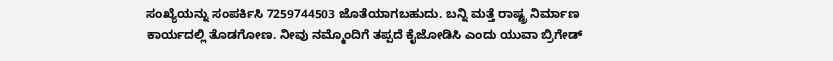ಸಂಖ್ಯೆಯನ್ನು ಸಂಪರ್ಕಿಸಿ 7259744503 ಜೊತೆಯಾಗಬಹುದು. ಬನ್ನಿ ಮತ್ತೆ ರಾಷ್ಟ್ರ ನಿರ್ಮಾಣ ಕಾರ್ಯದಲ್ಲಿ ತೊಡಗೋಣ. ನೀವು ನಮ್ಮೊಂದಿಗೆ ತಪ್ಪದೆ ಕೈಜೋಡಿಸಿ ಎಂದು ಯುವಾ ಬ್ರಿಗೇಡ್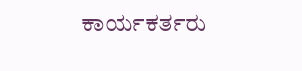ಕಾರ್ಯಕರ್ತರು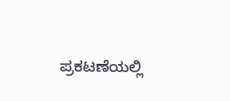ಪ್ರಕಟಣೆಯಲ್ಲಿ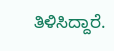ತಿಳಿಸಿದ್ದಾರೆ.